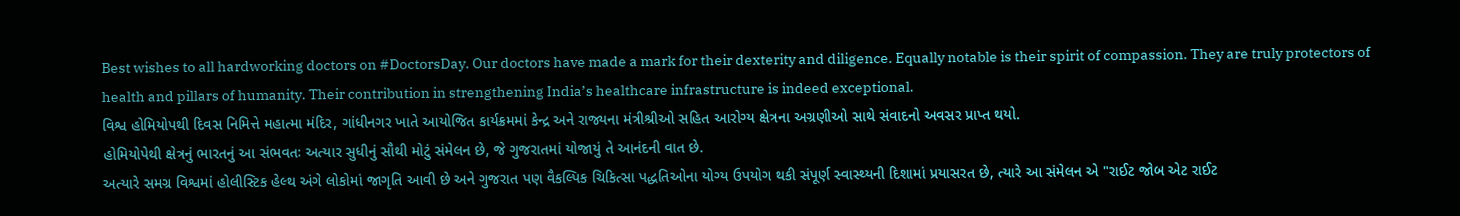Best wishes to all hardworking doctors on #DoctorsDay. Our doctors have made a mark for their dexterity and diligence. Equally notable is their spirit of compassion. They are truly protectors of health and pillars of humanity. Their contribution in strengthening India’s healthcare infrastructure is indeed exceptional.
વિશ્વ હોમિયોપથી દિવસ નિમિત્તે મહાત્મા મંદિર, ગાંધીનગર ખાતે આયોજિત કાર્યક્રમમાં કેન્દ્ર અને રાજ્યના મંત્રીશ્રીઓ સહિત આરોગ્ય ક્ષેત્રના અગ્રણીઓ સાથે સંવાદનો અવસર પ્રાપ્ત થયો.
હોમિયોપેથી ક્ષેત્રનું ભારતનું આ સંભવતઃ અત્યાર સુધીનું સૌથી મોટું સંમેલન છે, જે ગુજરાતમાં યોજાયું તે આનંદની વાત છે.
અત્યારે સમગ્ર વિશ્વમાં હોલીસ્ટિક હેલ્થ અંગે લોકોમાં જાગૃતિ આવી છે અને ગુજરાત પણ વૈકલ્પિક ચિકિત્સા પદ્ધતિઓના યોગ્ય ઉપયોગ થકી સંપૂર્ણ સ્વાસ્થ્યની દિશામાં પ્રયાસરત છે, ત્યારે આ સંમેલન એ "રાઈટ જોબ એટ રાઈટ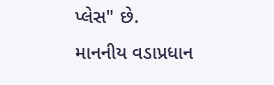પ્લેસ" છે.
માનનીય વડાપ્રધાન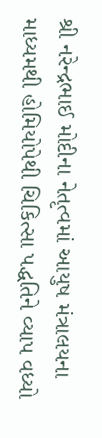શ્રી નરેન્દ્રભાઈ મોદીના નેતૃત્વમાં આયુષ મંત્રાલયના માધ્યમથી હોમિયોપેથી ચિકિત્સા પદ્ધતિને વ્યાપ વધ્યો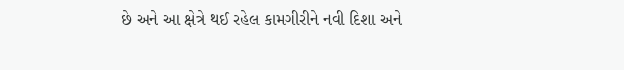છે અને આ ક્ષેત્રે થઈ રહેલ કામગીરીને નવી દિશા અને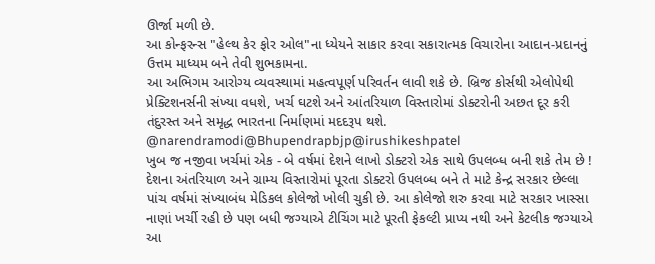ઊર્જા મળી છે.
આ કોન્ફરન્સ "હેલ્થ કેર ફોર ઓલ"ના ધ્યેયને સાકાર કરવા સકારાત્મક વિચારોના આદાન-પ્રદાનનું ઉત્તમ માધ્યમ બને તેવી શુભકામના.
આ અભિગમ આરોગ્ય વ્યવસ્થામાં મહત્વપૂર્ણ પરિવર્તન લાવી શકે છે. બ્રિજ કોર્સથી એલોપેથી પ્રેક્ટિશનર્સની સંખ્યા વધશે, ખર્ચ ઘટશે અને આંતરિયાળ વિસ્તારોમાં ડોક્ટરોની અછત દૂર કરી તંદુરસ્ત અને સમૃદ્ધ ભારતના નિર્માણમાં મદદરૂપ થશે.
@narendramodi@Bhupendrapbjp@irushikeshpatel
ખુબ જ નજીવા ખર્ચમાં એક - બે વર્ષમાં દેશને લાખો ડોક્ટરો એક સાથે ઉપલબ્ધ બની શકે તેમ છે !
દેશના અંતરિયાળ અને ગ્રામ્ય વિસ્તારોમાં પૂરતા ડોક્ટરો ઉપલબ્ધ બને તે માટે કેન્દ્ર સરકાર છેલ્લા પાંચ વર્ષમાં સંખ્યાબંધ મેડિકલ કોલેજો ખોલી ચુકી છે. આ કોલેજો શરુ કરવા માટે સરકાર ખાસ્સા નાણાં ખર્ચી રહી છે પણ બધી જગ્યાએ ટીચિંગ માટે પૂરતી ફેકલ્ટી પ્રાપ્ય નથી અને કેટલીક જગ્યાએ આ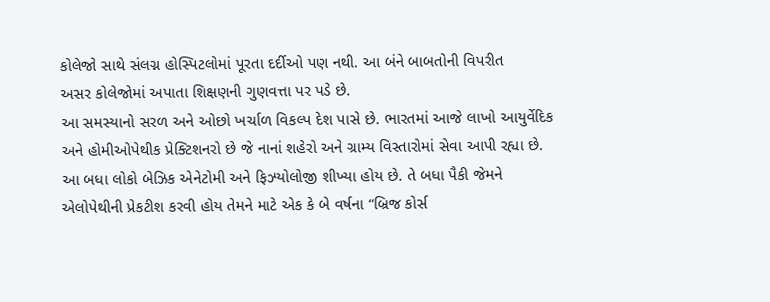કોલેજો સાથે સંલગ્ન હોસ્પિટલોમાં પૂરતા દર્દીઓ પણ નથી. આ બંને બાબતોની વિપરીત
અસર કોલેજોમાં અપાતા શિક્ષણની ગુણવત્તા પર પડે છે.
આ સમસ્યાનો સરળ અને ઓછો ખર્ચાળ વિકલ્પ દેશ પાસે છે. ભારતમાં આજે લાખો આયુર્વેદિક અને હોમીઓપેથીક પ્રેક્ટિશનરો છે જે નાનાં શહેરો અને ગ્રામ્ય વિસ્તારોમાં સેવા આપી રહ્યા છે. આ બધા લોકો બેઝિક એનેટોમી અને ફિઝ્યોલોજી શીખ્યા હોય છે. તે બધા પૈકી જેમને એલોપેથીની પ્રેકટીશ કરવી હોય તેમને માટે એક કે બે વર્ષના “બ્રિજ કોર્સ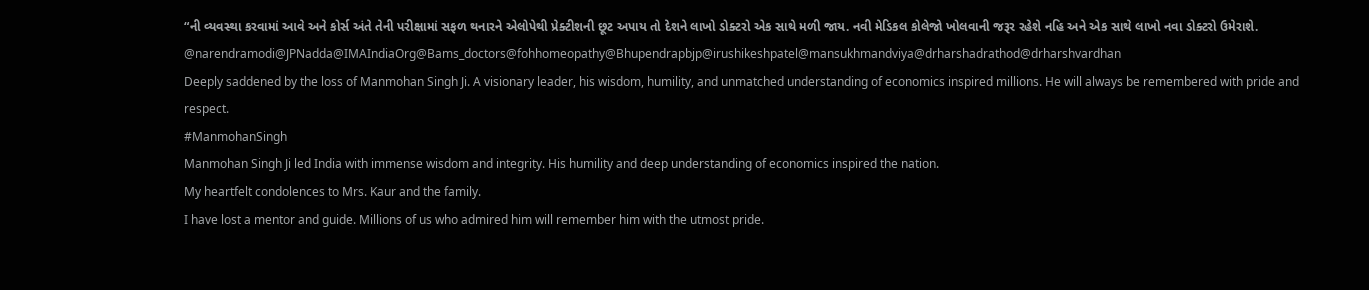“ની વ્યવસ્થા કરવામાં આવે અને કોર્સ અંતે તેની પરીક્ષામાં સફળ થનારને એલોપેથી પ્રેક્ટીશની છૂટ અપાય તો દેશને લાખો ડોક્ટરો એક સાથે મળી જાય. નવી મેડિકલ કોલેજો ખોલવાની જરૂર રહેશે નહિ અને એક સાથે લાખો નવા ડોક્ટરો ઉમેરાશે.
@narendramodi@JPNadda@IMAIndiaOrg@Bams_doctors@fohhomeopathy@Bhupendrapbjp@irushikeshpatel@mansukhmandviya@drharshadrathod@drharshvardhan
Deeply saddened by the loss of Manmohan Singh Ji. A visionary leader, his wisdom, humility, and unmatched understanding of economics inspired millions. He will always be remembered with pride and respect.
#ManmohanSingh
Manmohan Singh Ji led India with immense wisdom and integrity. His humility and deep understanding of economics inspired the nation.
My heartfelt condolences to Mrs. Kaur and the family.
I have lost a mentor and guide. Millions of us who admired him will remember him with the utmost pride.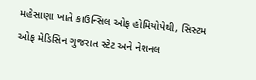મહેસાણા ખાતે કાઉન્સિલ ઓફ હોમિયોપેથી, સિસ્ટમ ઓફ મેડિસિન ગુજરાત સ્ટેટ અને નેશનલ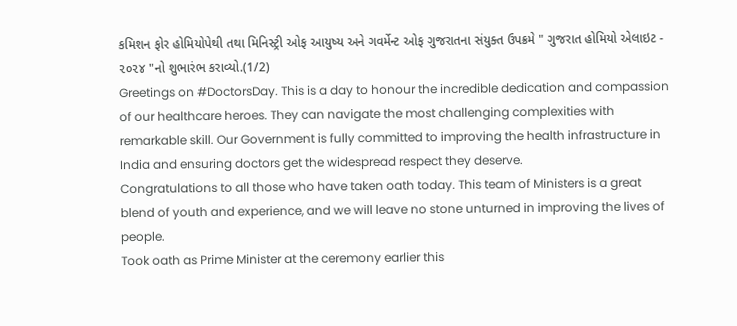કમિશન ફોર હોમિયોપેથી તથા મિનિસ્ટ્રી ઓફ આયુષ્ય અને ગવર્મેન્ટ ઓફ ગુજરાતના સંયુક્ત ઉપક્રમે " ગુજરાત હોમિયો એલાઇટ - ૨૦૨૪ "નો શુભારંભ કરાવ્યો.(1/2)
Greetings on #DoctorsDay. This is a day to honour the incredible dedication and compassion of our healthcare heroes. They can navigate the most challenging complexities with remarkable skill. Our Government is fully committed to improving the health infrastructure in India and ensuring doctors get the widespread respect they deserve.
Congratulations to all those who have taken oath today. This team of Ministers is a great blend of youth and experience, and we will leave no stone unturned in improving the lives of people.
Took oath as Prime Minister at the ceremony earlier this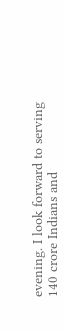evening. I look forward to serving 140 crore Indians and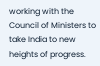working with the Council of Ministers to take India to new heights of progress.